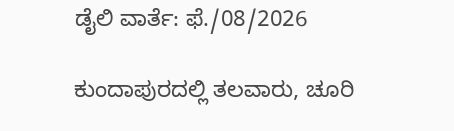ಡೈಲಿ ವಾರ್ತೆ: ಫೆ./08/2026

ಕುಂದಾಪುರದಲ್ಲಿ ತಲವಾರು, ಚೂರಿ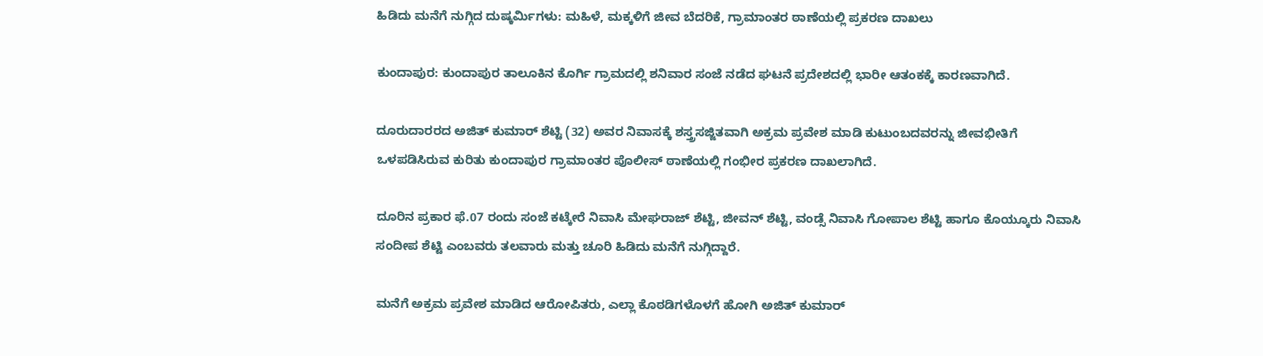ಹಿಡಿದು ಮನೆಗೆ ನುಗ್ಗಿದ ದುಷ್ಕರ್ಮಿಗಳು: ಮಹಿಳೆ, ಮಕ್ಕಳಿಗೆ ಜೀವ ಬೆದರಿಕೆ, ಗ್ರಾಮಾಂತರ ಠಾಣೆಯಲ್ಲಿ ಪ್ರಕರಣ ದಾಖಲು

ಕುಂದಾಪುರ: ಕುಂದಾಪುರ ತಾಲೂಕಿನ ಕೊರ್ಗಿ ಗ್ರಾಮದಲ್ಲಿ ಶನಿವಾರ ಸಂಜೆ ನಡೆದ ಘಟನೆ ಪ್ರದೇಶದಲ್ಲಿ ಭಾರೀ ಆತಂಕಕ್ಕೆ ಕಾರಣವಾಗಿದೆ.

ದೂರುದಾರರದ ಅಜಿತ್ ಕುಮಾರ್ ಶೆಟ್ಟಿ (32) ಅವರ ನಿವಾಸಕ್ಕೆ ಶಸ್ತ್ರಸಜ್ಜಿತವಾಗಿ ಅಕ್ರಮ ಪ್ರವೇಶ ಮಾಡಿ ಕುಟುಂಬದವರನ್ನು ಜೀವಭೀತಿಗೆ ಒಳಪಡಿಸಿರುವ ಕುರಿತು ಕುಂದಾಪುರ ಗ್ರಾಮಾಂತರ ಪೊಲೀಸ್ ಠಾಣೆಯಲ್ಲಿ ಗಂಭೀರ ಪ್ರಕರಣ ದಾಖಲಾಗಿದೆ.

ದೂರಿನ ಪ್ರಕಾರ ಫೆ.07 ರಂದು ಸಂಜೆ ಕಟ್ಕೇರೆ ನಿವಾಸಿ ಮೇಘರಾಜ್ ಶೆಟ್ಟಿ, ಜೀವನ್ ಶೆಟ್ಟಿ, ವಂಡ್ಸೆ ನಿವಾಸಿ ಗೋಪಾಲ ಶೆಟ್ಟಿ ಹಾಗೂ ಕೊಯ್ಕೂರು ನಿವಾಸಿ ಸಂದೀಪ ಶೆಟ್ಟಿ ಎಂಬವರು ತಲವಾರು ಮತ್ತು ಚೂರಿ ಹಿಡಿದು ಮನೆಗೆ ನುಗ್ಗಿದ್ದಾರೆ.

ಮನೆಗೆ ಅಕ್ರಮ ಪ್ರವೇಶ ಮಾಡಿದ ಆರೋಪಿತರು, ಎಲ್ಲಾ ಕೊಠಡಿಗಳೊಳಗೆ ಹೋಗಿ ಅಜಿತ್ ಕುಮಾರ್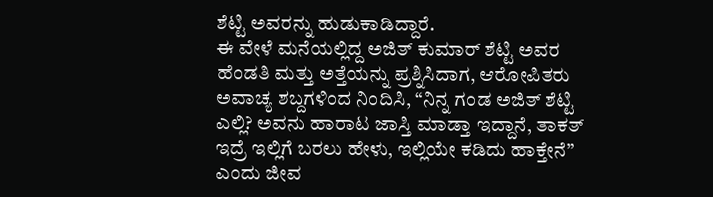ಶೆಟ್ಟಿ ಅವರನ್ನು ಹುಡುಕಾಡಿದ್ದಾರೆ.
ಈ ವೇಳೆ ಮನೆಯಲ್ಲಿದ್ದ ಅಜಿತ್ ಕುಮಾರ್ ಶೆಟ್ಟಿ ಅವರ ಹೆಂಡತಿ ಮತ್ತು ಅತ್ತೆಯನ್ನು ಪ್ರಶ್ನಿಸಿದಾಗ, ಆರೋಪಿತರು ಅವಾಚ್ಯ ಶಬ್ದಗಳಿಂದ ನಿಂದಿಸಿ, “ನಿನ್ನ ಗಂಡ ಅಜಿತ್ ಶೆಟ್ಟಿ ಎಲ್ಲಿ? ಅವನು ಹಾರಾಟ ಜಾಸ್ತಿ ಮಾಡ್ತಾ ಇದ್ದಾನೆ, ತಾಕತ್ ಇದ್ರೆ ಇಲ್ಲಿಗೆ ಬರಲು ಹೇಳು, ಇಲ್ಲಿಯೇ ಕಡಿದು ಹಾಕ್ತೇನೆ” ಎಂದು ಜೀವ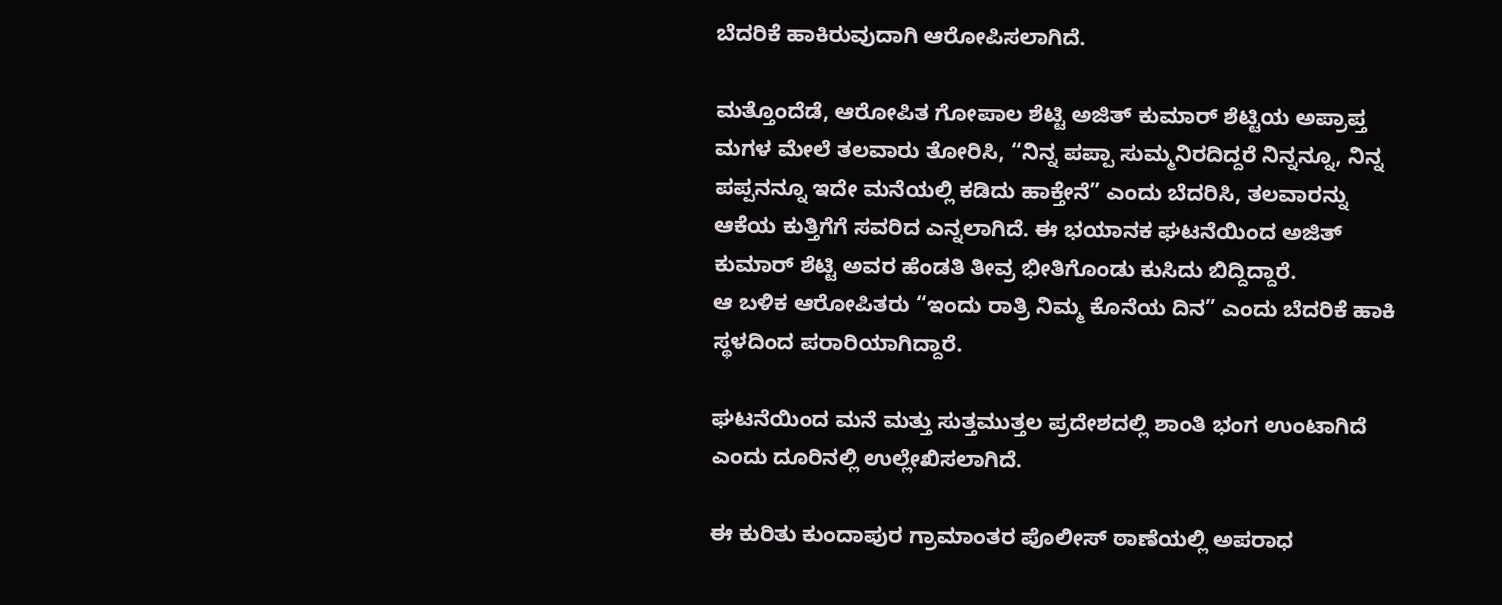ಬೆದರಿಕೆ ಹಾಕಿರುವುದಾಗಿ ಆರೋಪಿಸಲಾಗಿದೆ.

ಮತ್ತೊಂದೆಡೆ, ಆರೋಪಿತ ಗೋಪಾಲ ಶೆಟ್ಟಿ ಅಜಿತ್ ಕುಮಾರ್ ಶೆಟ್ಟಿಯ ಅಪ್ರಾಪ್ತ ಮಗಳ ಮೇಲೆ ತಲವಾರು ತೋರಿಸಿ, “ನಿನ್ನ ಪಪ್ಪಾ ಸುಮ್ಮನಿರದಿದ್ದರೆ ನಿನ್ನನ್ನೂ, ನಿನ್ನ ಪಪ್ಪನನ್ನೂ ಇದೇ ಮನೆಯಲ್ಲಿ ಕಡಿದು ಹಾಕ್ತೇನೆ” ಎಂದು ಬೆದರಿಸಿ, ತಲವಾರನ್ನು ಆಕೆಯ ಕುತ್ತಿಗೆಗೆ ಸವರಿದ ಎನ್ನಲಾಗಿದೆ. ಈ ಭಯಾನಕ ಘಟನೆಯಿಂದ ಅಜಿತ್ ಕುಮಾರ್ ಶೆಟ್ಟಿ ಅವರ ಹೆಂಡತಿ ತೀವ್ರ ಭೀತಿಗೊಂಡು ಕುಸಿದು ಬಿದ್ದಿದ್ದಾರೆ.
ಆ ಬಳಿಕ ಆರೋಪಿತರು “ಇಂದು ರಾತ್ರಿ ನಿಮ್ಮ ಕೊನೆಯ ದಿನ” ಎಂದು ಬೆದರಿಕೆ ಹಾಕಿ ಸ್ಥಳದಿಂದ ಪರಾರಿಯಾಗಿದ್ದಾರೆ.

ಘಟನೆಯಿಂದ ಮನೆ ಮತ್ತು ಸುತ್ತಮುತ್ತಲ ಪ್ರದೇಶದಲ್ಲಿ ಶಾಂತಿ ಭಂಗ ಉಂಟಾಗಿದೆ ಎಂದು ದೂರಿನಲ್ಲಿ ಉಲ್ಲೇಖಿಸಲಾಗಿದೆ.

ಈ ಕುರಿತು ಕುಂದಾಪುರ ಗ್ರಾಮಾಂತರ ಪೊಲೀಸ್ ಠಾಣೆಯಲ್ಲಿ ಅಪರಾಧ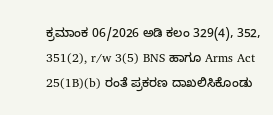ಕ್ರಮಾಂಕ 06/2026 ಅಡಿ ಕಲಂ 329(4), 352, 351(2), r/w 3(5) BNS ಹಾಗೂ Arms Act 25(1B)(b) ರಂತೆ ಪ್ರಕರಣ ದಾಖಲಿಸಿಕೊಂಡು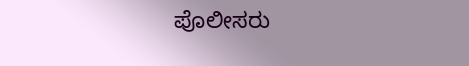ಪೊಲೀಸರು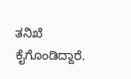ತನಿಖೆ ಕೈಗೊಂಡಿದ್ದಾರೆ.